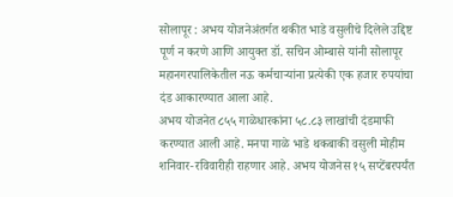सोलापूर : अभय योजनेअंतर्गत थकीत भाडे वसुलीचे दिलेले उद्दिष्ट पूर्ण न करणे आणि आयुक्त डॉ. सचिन ओम्बासे यांनी सोलापूर महानगरपालिकेतील नऊ कर्मचाऱ्यांना प्रत्येकी एक हजार रुपयांचा दंड आकारण्यात आला आहे.
अभय योजनेत ८५५ गाळेधारकांना ५८.८३ लाखांची दंडमाफी करण्यात आली आहे. मनपा गाळे भाडे थकबाकी वसुली मोहीम शनिवार-रविवारीही राहणार आहे. अभय योजनेस १५ सप्टेंबरपर्यंत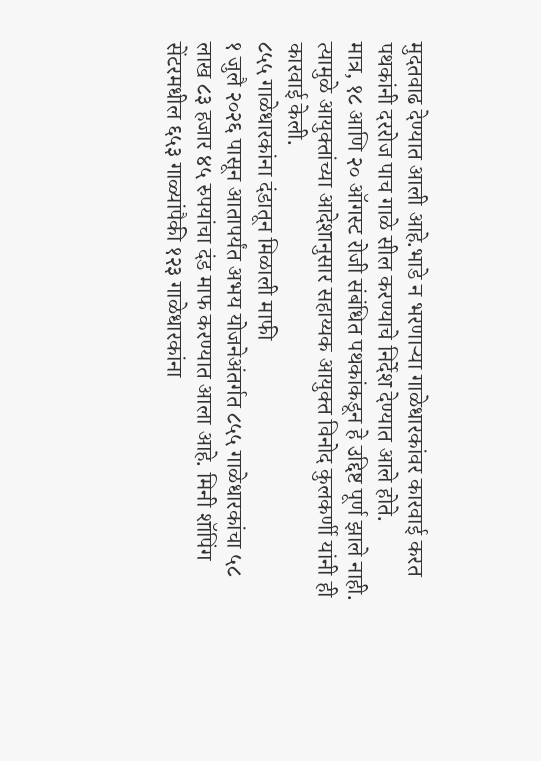मुदतवाढ देण्यात आली आहे.भाडे न भरणाऱ्या गाळेधारकांवर कारवाई करत पथकांनी दररोज पाच गाळे सील करण्याचे निर्देश देण्यात आले होते.
मात्र, १८ आणि २० ऑगस्ट रोजी संबंधित पथकांकडून हे उद्दिष्ट पूर्ण झाले नाही. त्यामुळे आयुक्तांच्या आदेशानुसार सहाय्यक आयुक्त विनोद कुलकर्णी यांनी ही कारवाई केली.
८५५ गाळेधारकांना दंडातून मिळाली माफी
१ जुलै २०२६ पासून आतापर्यंत अभय योजनेअंतर्गत ८५५ गाळेधारकांचा ५८ लाख ८३ हजार ४५ रुपयांचा दंड माफ करण्यात आला आहे. मिनी शॉपिंग सेंटरमधील ६५३ गाळ्यांपैकी १२३ गाळेधारकांना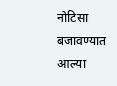नोटिसा बजावण्यात आल्या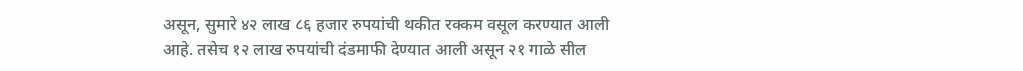असून, सुमारे ४२ लाख ८६ हजार रुपयांची थकीत रक्कम वसूल करण्यात आली आहे. तसेच १२ लाख रुपयांची दंडमाफी देण्यात आली असून २१ गाळे सील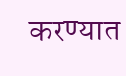करण्यात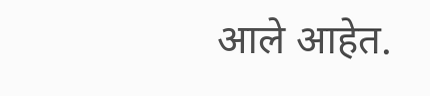आले आहेत.